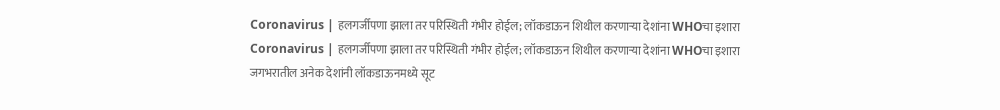Coronavirus | हलगर्जीपणा झाला तर परिस्थिती गंभीर होईल; लॉकडाऊन शिथील करणाऱ्या देशांना WHOचा इशारा
Coronavirus | हलगर्जीपणा झाला तर परिस्थिती गंभीर होईल; लॉकडाऊन शिथील करणाऱ्या देशांना WHOचा इशारा
जगभरातील अनेक देशांनी लॉकडाऊनमध्ये सूट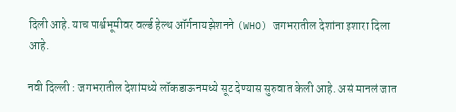दिली आहे. याच पार्श्वभूमीवर वर्ल्ड हेल्थ ऑर्गनायझेशनने (WHO) जगभरातील देशांना इशारा दिला आहे.

नवी दिल्ली : जगभरातील देशांमध्ये लॉकडाऊनमध्ये सूट देण्यास सुरुवात केली आहे. असं मानलं जात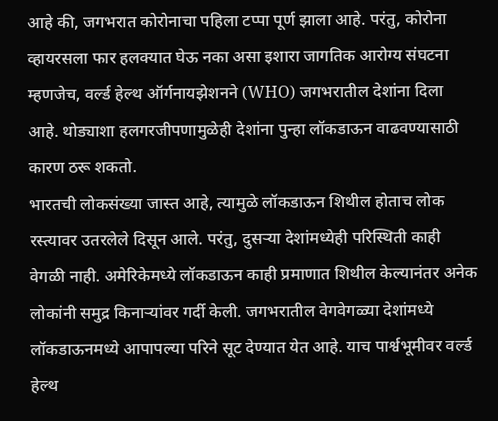आहे की, जगभरात कोरोनाचा पहिला टप्पा पूर्ण झाला आहे. परंतु, कोरोना व्हायरसला फार हलक्यात घेऊ नका असा इशारा जागतिक आरोग्य संघटना म्हणजेच, वर्ल्ड हेल्थ ऑर्गनायझेशनने (WHO) जगभरातील देशांना दिला आहे. थोड्याशा हलगरजीपणामुळेही देशांना पुन्हा लॉकडाऊन वाढवण्यासाठी कारण ठरू शकतो.
भारतची लोकसंख्या जास्त आहे, त्यामुळे लॉकडाऊन शिथील होताच लोक रस्त्यावर उतरलेले दिसून आले. परंतु, दुसऱ्या देशांमध्येही परिस्थिती काही वेगळी नाही. अमेरिकेमध्ये लॉकडाऊन काही प्रमाणात शिथील केल्यानंतर अनेक लोकांनी समुद्र किनाऱ्यांवर गर्दी केली. जगभरातील वेगवेगळ्या देशांमध्ये लॉकडाऊनमध्ये आपापल्या परिने सूट देण्यात येत आहे. याच पार्श्वभूमीवर वर्ल्ड हेल्थ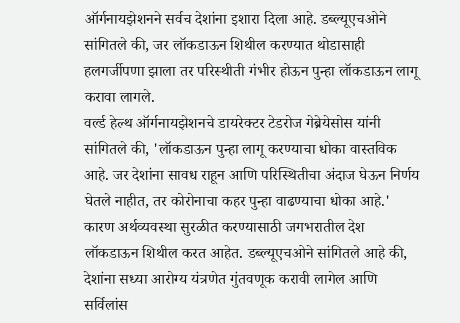ऑर्गनायझेशनने सर्वच देशांना इशारा दिला आहे. डब्ल्यूएचओने सांगितले की, जर लॉकडाऊन शिथील करण्यात थोडासाही हलगर्जीपणा झाला तर परिस्थीती गंभीर होऊन पुन्हा लॉकडाऊन लागू करावा लागले.
वर्ल्ड हेल्थ ऑर्गनायझेशनचे डायरेक्टर टेडरोज गेब्रेयेसोस यांनी सांगितले की, 'लॉकडाऊन पुन्हा लागू करण्याचा धोका वास्तविक आहे. जर देशांना सावध राहून आणि परिस्थितीचा अंदाज घेऊन निर्णय घेतले नाहीत, तर कोरोनाचा कहर पुन्हा वाढण्याचा धोका आहे.' कारण अर्थव्यवस्था सुरळीत करण्यासाठी जगभरातील देश लॉकडाऊन शिथील करत आहेत. डब्ल्यूएचओने सांगितले आहे की, देशांना सध्या आरोग्य यंत्रणेत गुंतवणूक करावी लागेल आणि सर्विलांस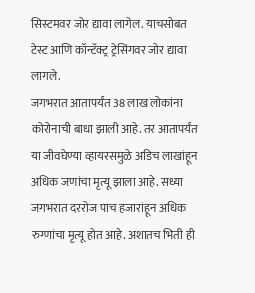सिस्टमवर जोर द्यावा लागेल. याचसोबत टेस्ट आणि कॉन्टॅक्ट्र ट्रेसिंगवर जोर द्यावा लागले.
जगभरात आतापर्यंत 38 लाख लोकांना कोरोनाची बाधा झाली आहे. तर आतापर्यंत या जीवघेण्या व्हायरसमुळे अडिच लाखांहून अधिक जणांचा मृत्यू झाला आहे. सध्या जगभरात दररोज पाच हजारांहून अधिक रुग्णांचा मृत्यू होत आहे. अशातच भिती ही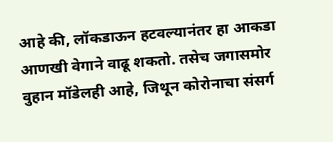आहे की, लॉकडाऊन हटवल्यानंतर हा आकडा आणखी वेगाने वाढू शकतो. तसेच जगासमोर वुहान मॉडेलही आहे, जिथून कोरोनाचा संसर्ग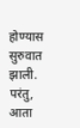होण्यास सुरुवात झाली. परंतु, आता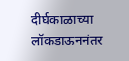दीर्घकाळाच्या लॉकडाऊननंतर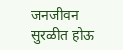जनजीवन सुरळीत होऊ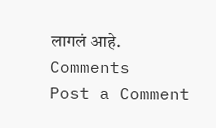लागलं आहे.
Comments
Post a Comment